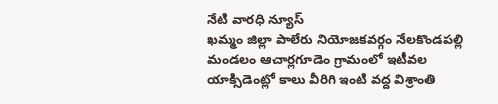నేటి వారధి న్యూస్
ఖమ్మం జిల్లా పాలేరు నియోజకవర్గం నేలకొండపల్లి మండలం ఆచార్లగూడెం గ్రామంలో ఇటీవల యాక్సిడెంట్లో కాలు వీరిగి ఇంటి వద్ద విశ్రాంతి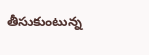తీసుకుంటున్న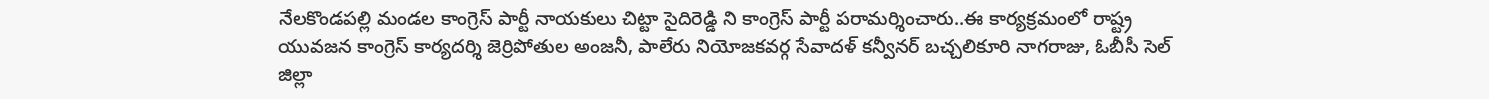నేలకొండపల్లి మండల కాంగ్రెస్ పార్టీ నాయకులు చిట్టా సైదిరెడ్డి ని కాంగ్రెస్ పార్టీ పరామర్శించారు..ఈ కార్యక్రమంలో రాష్ట్ర యువజన కాంగ్రెస్ కార్యదర్శి జెర్రిపోతుల అంజనీ, పాలేరు నియోజకవర్గ సేవాదళ్ కన్వీనర్ బచ్చలికూరి నాగరాజు, ఓబీసీ సెల్ జిల్లా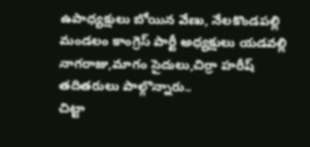ఉపాధ్యక్షులు బోయిన వేణు, నేలకొండపల్లి మండలం కాంగ్రెస్ పార్టీ అధ్యక్షులు యడవల్లి నాగరాజు,మాగం సైదులు,చిర్రా హరీష్ తదితరులు పాల్గొన్నారు..
చిట్టా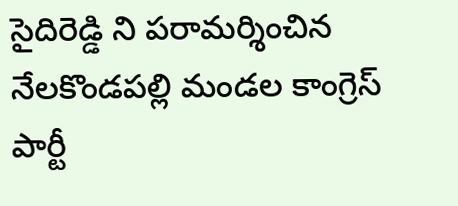సైదిరెడ్డి ని పరామర్శించిన నేలకొండపల్లి మండల కాంగ్రెస్ పార్టీ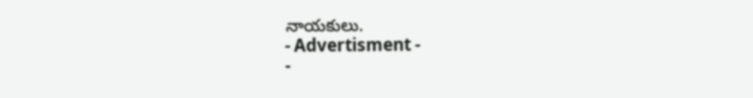నాయకులు.
- Advertisment -
-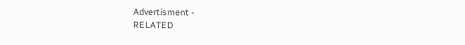Advertisment -
RELATED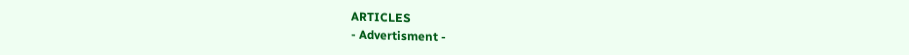ARTICLES
- Advertisment -